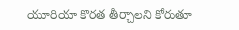యూరియా కొరత తీర్చాలని కోరుతూ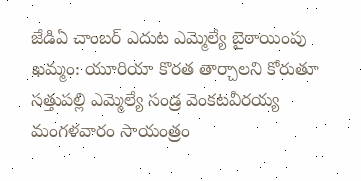జేడిఏ చాంబర్ ఎదుట ఎమ్మెల్యే బైఠాయింపు
ఖమ్మం: యూరియా కొరత తార్చాలని కోరుతూ సత్తుపల్లి ఎమ్మెల్యే సండ్ర వెంకటవీరయ్య మంగళవారం సాయంత్రం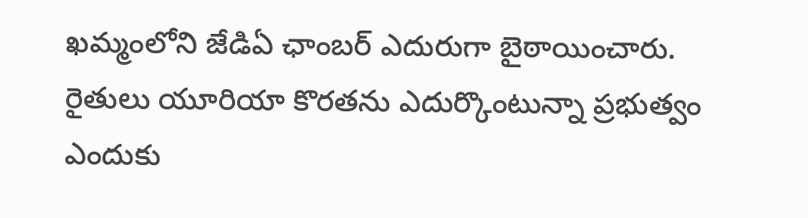ఖమ్మంలోని జేడిఏ ఛాంబర్ ఎదురుగా బైఠాయించారు. రైతులు యూరియా కొరతను ఎదుర్కొంటున్నా ప్రభుత్వం ఎందుకు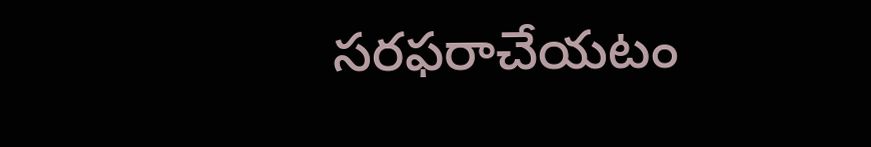సరఫరాచేయటం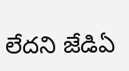లేదని జేడిఏ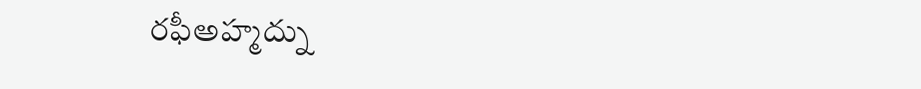రఫీఅహ్మద్ను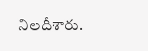నిలదీశారు.